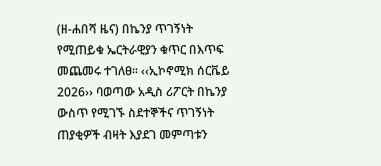(ዘ-ሐበሻ ዜና) በኬንያ ጥገኝነት የሚጠይቁ ኤርትራዊያን ቁጥር በእጥፍ መጨመሩ ተገለፀ፡፡ ‹‹ኢኮኖሚክ ሰርቬይ 2026›› ባወጣው አዲስ ሪፖርት በኬንያ ውስጥ የሚገኙ ስደተኞችና ጥገኝነት ጠያቂዎች ብዛት እያደገ መምጣቱን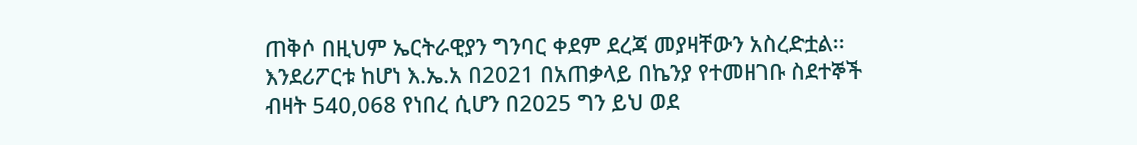ጠቅሶ በዚህም ኤርትራዊያን ግንባር ቀደም ደረጃ መያዛቸውን አስረድቷል፡፡ እንደሪፖርቱ ከሆነ እ.ኤ.አ በ2021 በአጠቃላይ በኬንያ የተመዘገቡ ስደተኞች ብዛት 540,068 የነበረ ሲሆን በ2025 ግን ይህ ወደ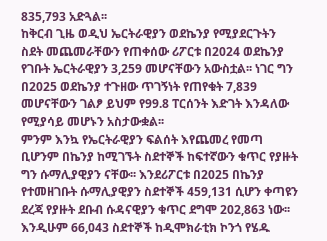835,793 አድጓል፡፡
ከቅርብ ጊዜ ወዲህ ኤርትራዊያን ወደኬንያ የሚያደርጉትን ስደት መጨመራቸውን የጠቀሰው ሪፖርቱ በ2024 ወደኬንያ የገቡት ኤርትራዊያን 3,259 መሆናቸውን አውስቷል፡፡ ነገር ግን በ2025 ወደኬንያ ተጉዘው ጥገኝነት የጠየቁት 7,839 መሆናቸውን ገልፆ ይህም የ99.8 ፐርሰንት እድገት እንዳለው የሚያሳይ መሆኑን አስታውቋል፡፡
ምንም እንኳ የኤርትራዊያን ፍልሰት እየጨመረ የመጣ ቢሆንም በኬንያ ከሚገኙት ስደተኞች ከፍተኛውን ቁጥር የያዙት ግን ሱማሊያዊያን ናቸው፡፡ እንደሪፖርቱ በ2025 በኬንያ የተመዘገቡት ሱማሊያዊያን ስደተኞች 459,131 ሲሆን ቀጣዩን ደረጃ የያዙት ደቡብ ሱዳናዊያን ቁጥር ደግሞ 202,863 ነው፡፡ እንዲሁም 66,043 ስደተኞች ከዲሞክራቲክ ኮንጎ የሄዱ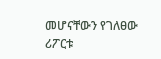መሆናቸውን የገለፀው ሪፖርቱ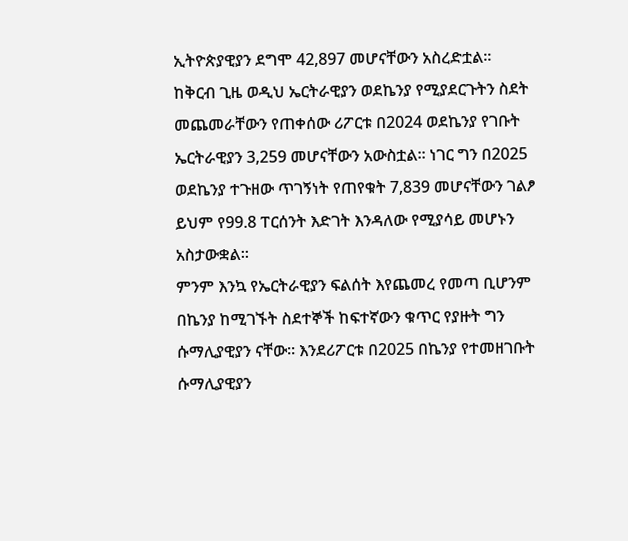ኢትዮጵያዊያን ደግሞ 42,897 መሆናቸውን አስረድቷል፡፡
ከቅርብ ጊዜ ወዲህ ኤርትራዊያን ወደኬንያ የሚያደርጉትን ስደት መጨመራቸውን የጠቀሰው ሪፖርቱ በ2024 ወደኬንያ የገቡት ኤርትራዊያን 3,259 መሆናቸውን አውስቷል፡፡ ነገር ግን በ2025 ወደኬንያ ተጉዘው ጥገኝነት የጠየቁት 7,839 መሆናቸውን ገልፆ ይህም የ99.8 ፐርሰንት እድገት እንዳለው የሚያሳይ መሆኑን አስታውቋል፡፡
ምንም እንኳ የኤርትራዊያን ፍልሰት እየጨመረ የመጣ ቢሆንም በኬንያ ከሚገኙት ስደተኞች ከፍተኛውን ቁጥር የያዙት ግን ሱማሊያዊያን ናቸው፡፡ እንደሪፖርቱ በ2025 በኬንያ የተመዘገቡት ሱማሊያዊያን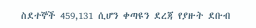ስደተኞች 459,131 ሲሆን ቀጣዩን ደረጃ የያዙት ደቡብ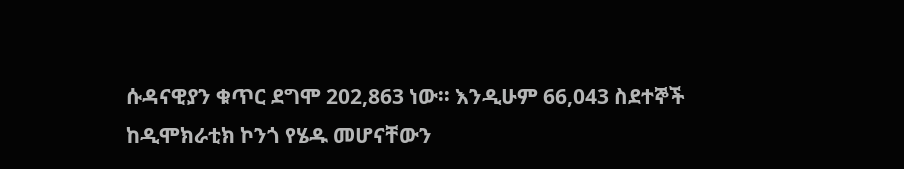ሱዳናዊያን ቁጥር ደግሞ 202,863 ነው፡፡ እንዲሁም 66,043 ስደተኞች ከዲሞክራቲክ ኮንጎ የሄዱ መሆናቸውን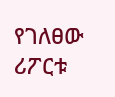የገለፀው ሪፖርቱ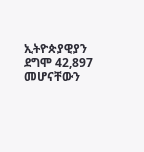ኢትዮጵያዊያን ደግሞ 42,897 መሆናቸውን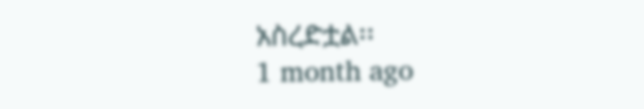አስረድቷል፡፡
1 month ago